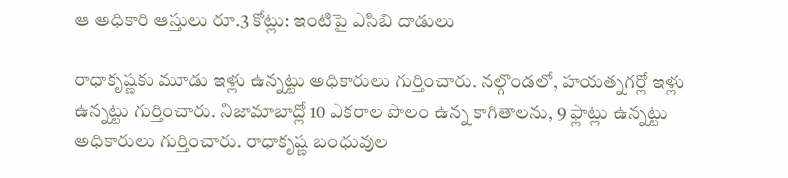ఆ అధికారి ఆస్తులు రూ.3 కోట్లు: ఇంటిపై ఎసిబి దాడులు

రాధాకృష్ణకు మూడు ఇళ్లు ఉన్నట్టు అధికారులు గుర్తించారు. నల్గొండలో, హయత్నగర్లో ఇళ్లు ఉన్నట్టు గుర్తించారు. నిజామాబాద్లో 10 ఎకరాల పొలం ఉన్న కాగితాలను, 9 ఫ్లాట్లు ఉన్నట్టు అధికారులు గుర్తించారు. రాధాకృష్ణ బంధువుల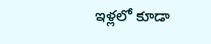ఇళ్లలో కూడా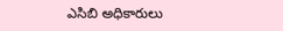ఎసిబి అధికారులు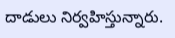దాడులు నిర్వహిస్తున్నారు.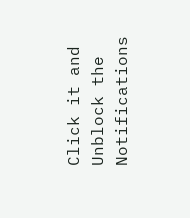Click it and Unblock the Notifications